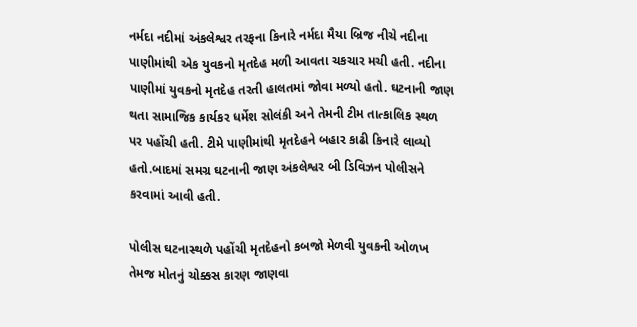નર્મદા નદીમાં અંકલેશ્વર તરફના કિનારે નર્મદા મૈયા બ્રિજ નીચે નદીના પાણીમાંથી એક યુવકનો મૃતદેહ મળી આવતા ચકચાર મચી હતી. નદીના પાણીમાં યુવકનો મૃતદેહ તરતી હાલતમાં જોવા મળ્યો હતો. ઘટનાની જાણ થતા સામાજિક કાર્યકર ધર્મેશ સોલંકી અને તેમની ટીમ તાત્કાલિક સ્થળ પર પહોંચી હતી. ટીમે પાણીમાંથી મૃતદેહને બહાર કાઢી કિનારે લાવ્યો હતો.બાદમાં સમગ્ર ઘટનાની જાણ અંકલેશ્વર બી ડિવિઝન પોલીસને કરવામાં આવી હતી.

પોલીસ ઘટનાસ્થળે પહોંચી મૃતદેહનો કબજો મેળવી યુવકની ઓળખ તેમજ મોતનું ચોક્કસ કારણ જાણવા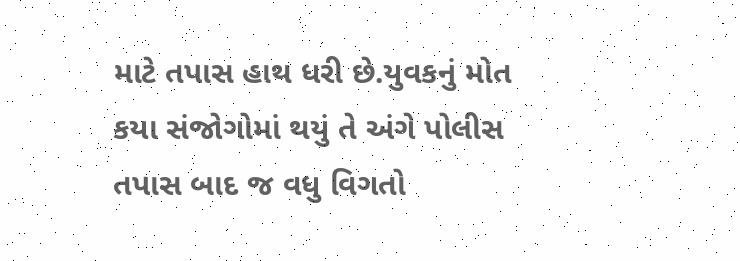માટે તપાસ હાથ ધરી છે.યુવકનું મોત કયા સંજોગોમાં થયું તે અંગે પોલીસ તપાસ બાદ જ વધુ વિગતો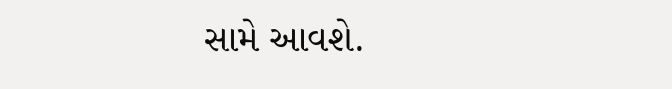સામે આવશે.